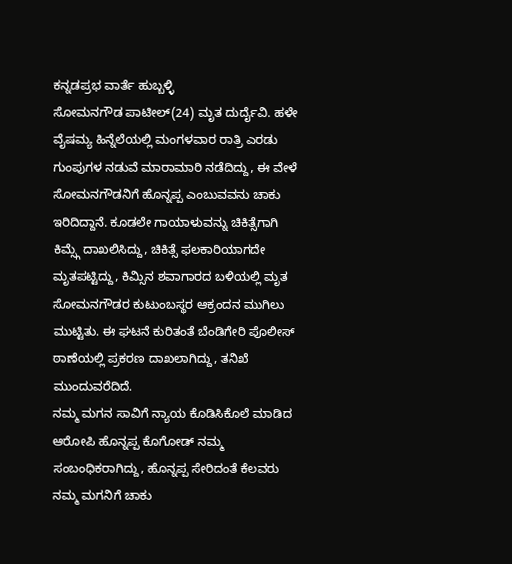ಕನ್ನಡಪ್ರಭ ವಾರ್ತೆ ಹುಬ್ಬಳ್ಳಿ
ಸೋಮನಗೌಡ ಪಾಟೀಲ್(24) ಮೃತ ದುರ್ದೈವಿ. ಹಳೇ ವೈಷಮ್ಯ ಹಿನ್ನೆಲೆಯಲ್ಲಿ ಮಂಗಳವಾರ ರಾತ್ರಿ ಎರಡು ಗುಂಪುಗಳ ನಡುವೆ ಮಾರಾಮಾರಿ ನಡೆದಿದ್ದು, ಈ ವೇಳೆ ಸೋಮನಗೌಡನಿಗೆ ಹೊನ್ನಪ್ಪ ಎಂಬುವವನು ಚಾಕು ಇರಿದಿದ್ದಾನೆ. ಕೂಡಲೇ ಗಾಯಾಳುವನ್ನು ಚಿಕಿತ್ಸೆಗಾಗಿ ಕಿಮ್ಸ್ಗೆ ದಾಖಲಿಸಿದ್ದು, ಚಿಕಿತ್ಸೆ ಫಲಕಾರಿಯಾಗದೇ ಮೃತಪಟ್ಟಿದ್ದು, ಕಿಮ್ಸಿನ ಶವಾಗಾರದ ಬಳಿಯಲ್ಲಿ ಮೃತ ಸೋಮನಗೌಡರ ಕುಟುಂಬಸ್ಥರ ಆಕ್ರಂದನ ಮುಗಿಲು ಮುಟ್ಟಿತು. ಈ ಘಟನೆ ಕುರಿತಂತೆ ಬೆಂಡಿಗೇರಿ ಪೊಲೀಸ್ ಠಾಣೆಯಲ್ಲಿ ಪ್ರಕರಣ ದಾಖಲಾಗಿದ್ದು, ತನಿಖೆ ಮುಂದುವರೆದಿದೆ.
ನಮ್ಮ ಮಗನ ಸಾವಿಗೆ ನ್ಯಾಯ ಕೊಡಿಸಿಕೊಲೆ ಮಾಡಿದ ಆರೋಪಿ ಹೊನ್ನಪ್ಪ ಕೊಗೋಡ್ ನಮ್ಮ ಸಂಬಂಧಿಕರಾಗಿದ್ದು, ಹೊನ್ನಪ್ಪ ಸೇರಿದಂತೆ ಕೆಲವರು ನಮ್ಮ ಮಗನಿಗೆ ಚಾಕು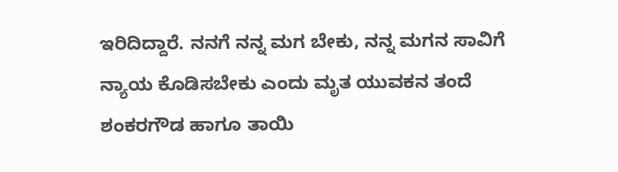ಇರಿದಿದ್ದಾರೆ. ನನಗೆ ನನ್ನ ಮಗ ಬೇಕು, ನನ್ನ ಮಗನ ಸಾವಿಗೆ ನ್ಯಾಯ ಕೊಡಿಸಬೇಕು ಎಂದು ಮೃತ ಯುವಕನ ತಂದೆ ಶಂಕರಗೌಡ ಹಾಗೂ ತಾಯಿ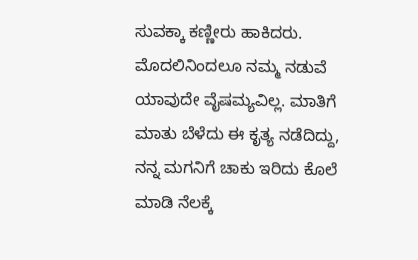ಸುವಕ್ಕಾ ಕಣ್ಣೀರು ಹಾಕಿದರು. ಮೊದಲಿನಿಂದಲೂ ನಮ್ಮ ನಡುವೆ ಯಾವುದೇ ವೈಷಮ್ಯವಿಲ್ಲ. ಮಾತಿಗೆ ಮಾತು ಬೆಳೆದು ಈ ಕೃತ್ಯ ನಡೆದಿದ್ದು, ನನ್ನ ಮಗನಿಗೆ ಚಾಕು ಇರಿದು ಕೊಲೆ ಮಾಡಿ ನೆಲಕ್ಕೆ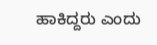ಹಾಕಿದ್ದರು ಎಂದು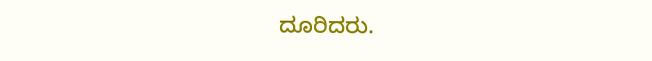ದೂರಿದರು.